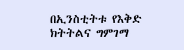በኢንስቲትቱ የእቅድ ክትትልና ግምገማ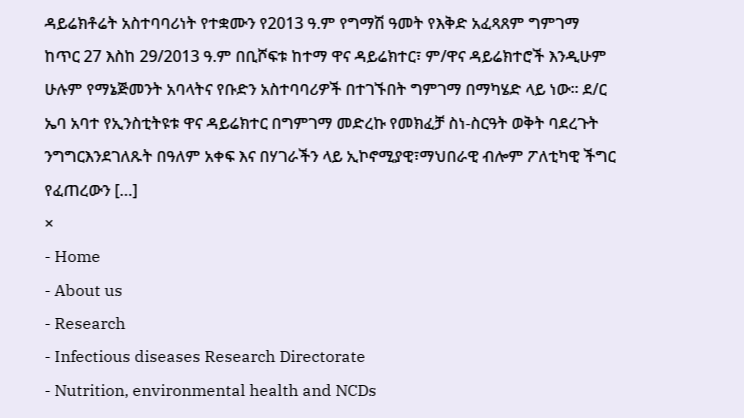ዳይሬክቶሬት አስተባባሪነት የተቋሙን የ2013 ዓ.ም የግማሽ ዓመት የእቅድ አፈጻጸም ግምገማ ከጥር 27 እስከ 29/2013 ዓ.ም በቢሾፍቱ ከተማ ዋና ዳይሬክተር፣ ም/ዋና ዳይሬክተሮች እንዲሁም ሁሉም የማኔጅመንት አባላትና የቡድን አስተባባሪዎች በተገኙበት ግምገማ በማካሄድ ላይ ነው፡፡ ደ/ር ኤባ አባተ የኢንስቲትዩቱ ዋና ዳይሬክተር በግምገማ መድረኩ የመክፈቻ ስነ-ስርዓት ወቅት ባደረጉት ንግግርእንደገለጹት በዓለም አቀፍ እና በሃገራችን ላይ ኢኮኖሚያዊ፣ማህበራዊ ብሎም ፖለቲካዊ ችግር የፈጠረውን […]
×
- Home
- About us
- Research
- Infectious diseases Research Directorate
- Nutrition, environmental health and NCDs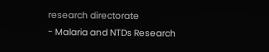research directorate
- Malaria and NTDs Research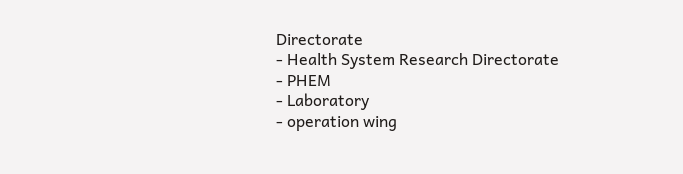Directorate
- Health System Research Directorate
- PHEM
- Laboratory
- operation wing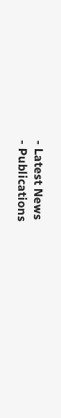- Latest News
- Publications